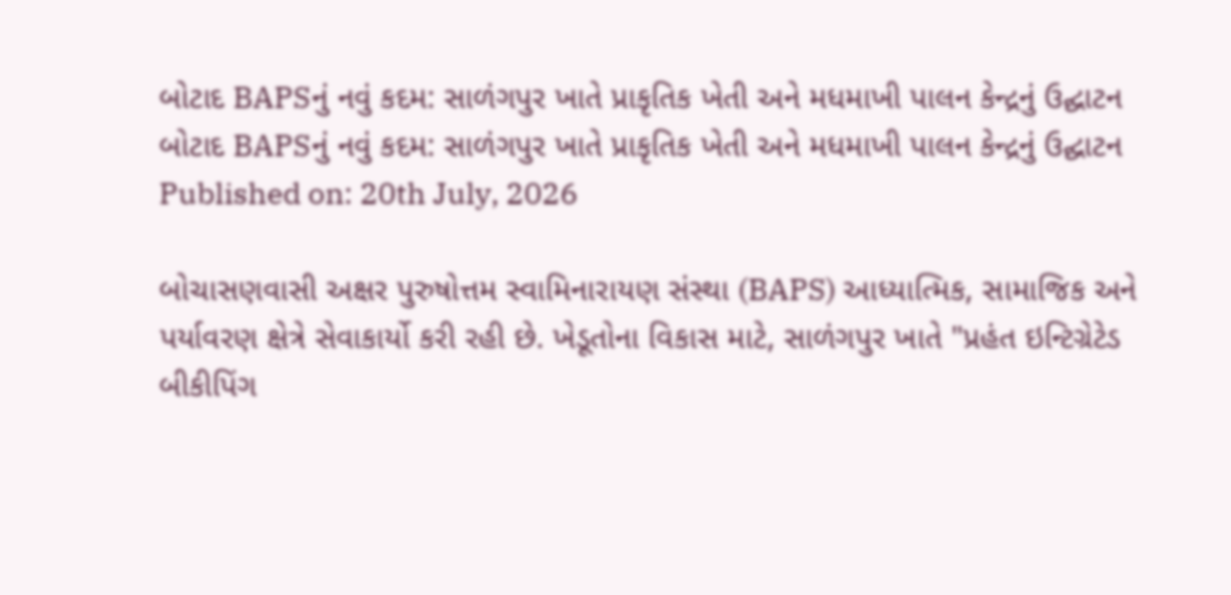બોટાદ BAPSનું નવું કદમ: સાળંગપુર ખાતે પ્રાકૃતિક ખેતી અને મધમાખી પાલન કેન્દ્રનું ઉદ્ઘાટન
બોટાદ BAPSનું નવું કદમ: સાળંગપુર ખાતે પ્રાકૃતિક ખેતી અને મધમાખી પાલન કેન્દ્રનું ઉદ્ઘાટન
Published on: 20th July, 2026

બોચાસણવાસી અક્ષર પુરુષોત્તમ સ્વામિનારાયણ સંસ્થા (BAPS) આધ્યાત્મિક, સામાજિક અને પર્યાવરણ ક્ષેત્રે સેવાકાર્યો કરી રહી છે. ખેડૂતોના વિકાસ માટે, સાળંગપુર ખાતે "પ્રહંત ઇન્ટિગ્રેટેડ બીકીપિંગ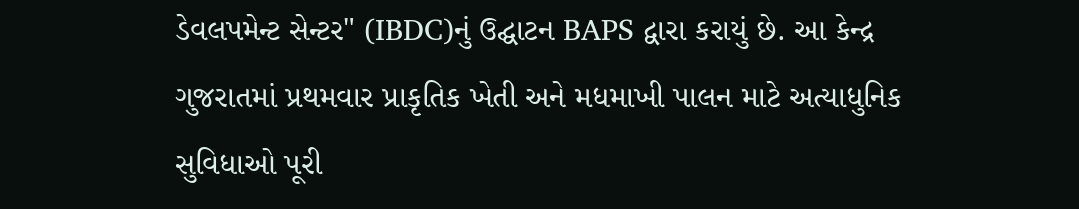ડેવલપમેન્ટ સેન્ટર" (IBDC)નું ઉદ્ઘાટન BAPS દ્વારા કરાયું છે. આ કેન્દ્ર ગુજરાતમાં પ્રથમવાર પ્રાકૃતિક ખેતી અને મધમાખી પાલન માટે અત્યાધુનિક સુવિધાઓ પૂરી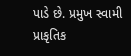પાડે છે. પ્રમુખ સ્વામી પ્રાકૃતિક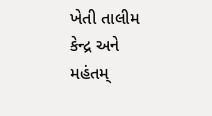ખેતી તાલીમ કેન્દ્ર અને મહંતમ્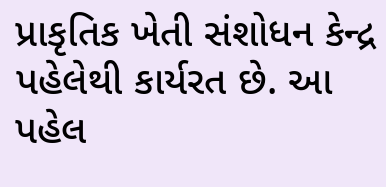પ્રાકૃતિક ખેતી સંશોધન કેન્દ્ર પહેલેથી કાર્યરત છે. આ પહેલ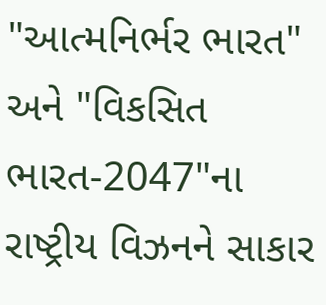"આત્મનિર્ભર ભારત" અને "વિકસિત ભારત-2047"ના રાષ્ટ્રીય વિઝનને સાકાર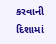કરવાની દિશામાં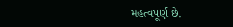મહત્વપૂર્ણ છે.